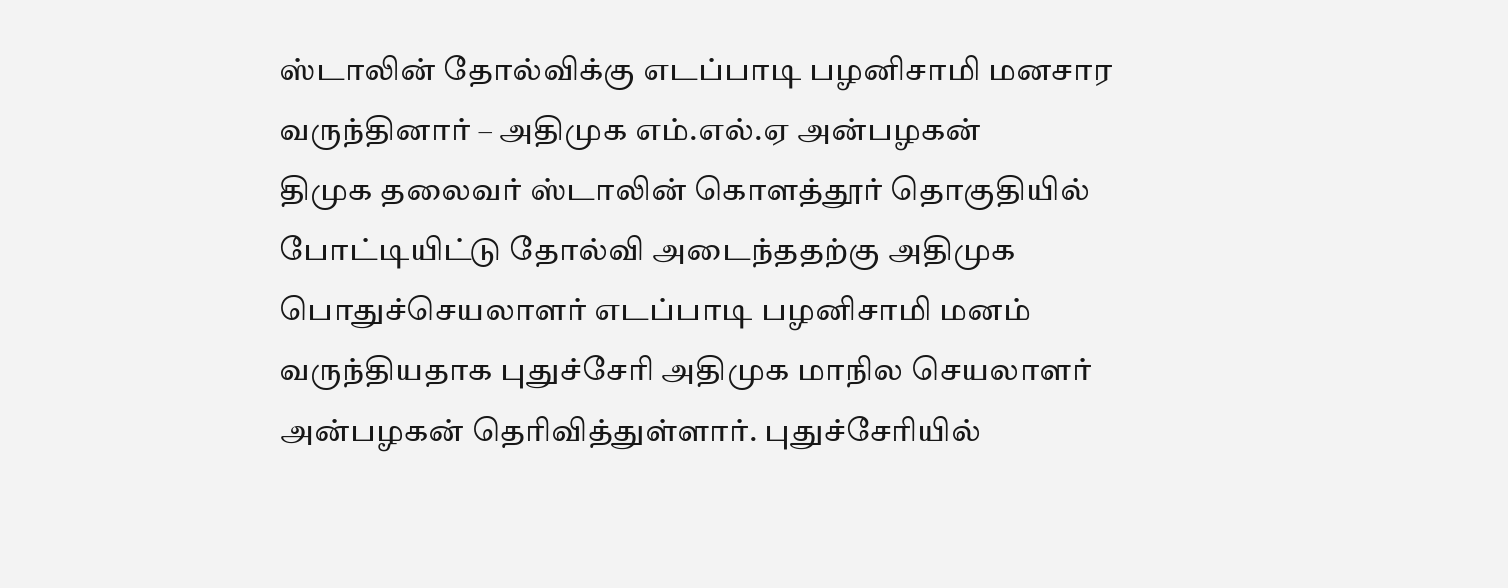ஸ்டாலின் தோல்விக்கு எடப்பாடி பழனிசாமி மனசார வருந்தினார் – அதிமுக எம்.எல்.ஏ அன்பழகன்
திமுக தலைவர் ஸ்டாலின் கொளத்தூர் தொகுதியில் போட்டியிட்டு தோல்வி அடைந்ததற்கு அதிமுக பொதுச்செயலாளர் எடப்பாடி பழனிசாமி மனம் வருந்தியதாக புதுச்சேரி அதிமுக மாநில செயலாளர் அன்பழகன் தெரிவித்துள்ளார். புதுச்சேரியில்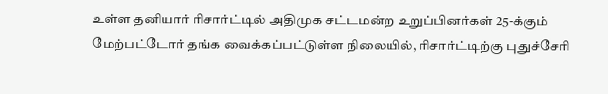உள்ள தனியார் ரிசார்ட்டில் அதிமுக சட்டமன்ற உறுப்பினர்கள் 25-க்கும் மேற்பட்டோர் தங்க வைக்கப்பட்டுள்ள நிலையில், ரிசார்ட்டிற்கு புதுச்சேரி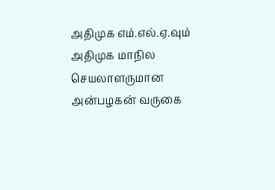அதிமுக எம்.எல்.ஏ.வும் அதிமுக மாநில செயலாளருமான அன்பழகன் வருகை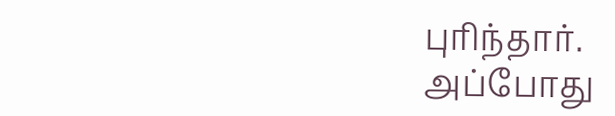புரிந்தார்.
அப்போது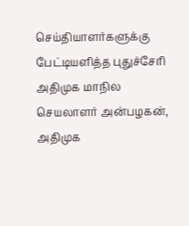செய்தியாளர்களுக்கு பேட்டியளித்த புதுச்சேரி அதிமுக மாநில செயலாளர் அன்பழகன், அதிமுக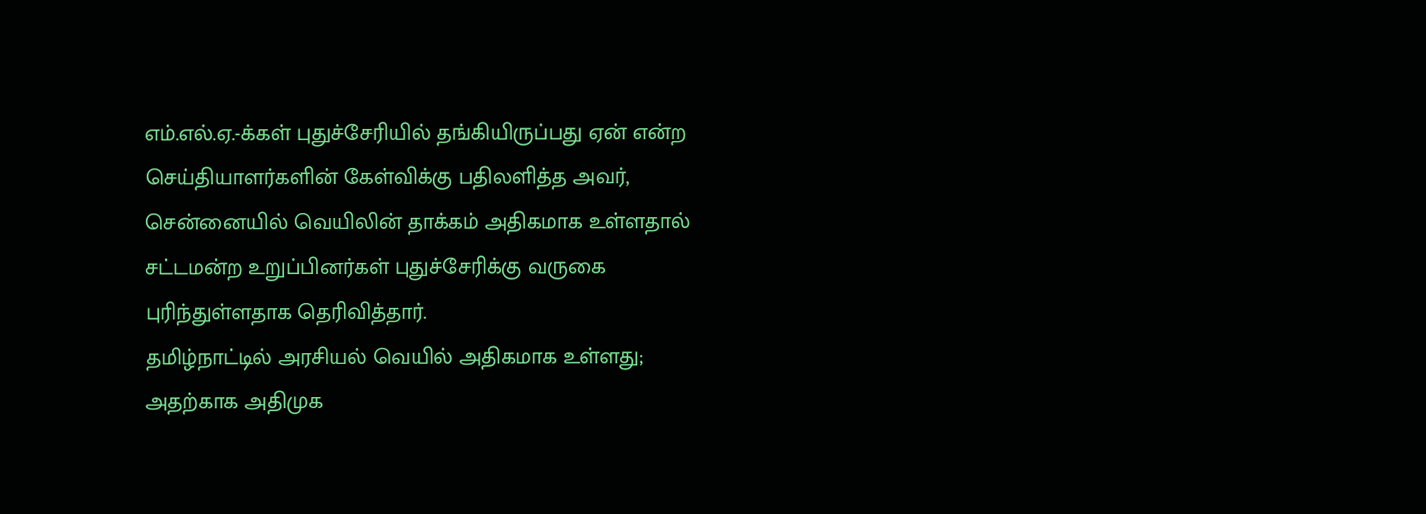எம்.எல்.ஏ.-க்கள் புதுச்சேரியில் தங்கியிருப்பது ஏன் என்ற செய்தியாளர்களின் கேள்விக்கு பதிலளித்த அவர், சென்னையில் வெயிலின் தாக்கம் அதிகமாக உள்ளதால் சட்டமன்ற உறுப்பினர்கள் புதுச்சேரிக்கு வருகை புரிந்துள்ளதாக தெரிவித்தார்.
தமிழ்நாட்டில் அரசியல் வெயில் அதிகமாக உள்ளது; அதற்காக அதிமுக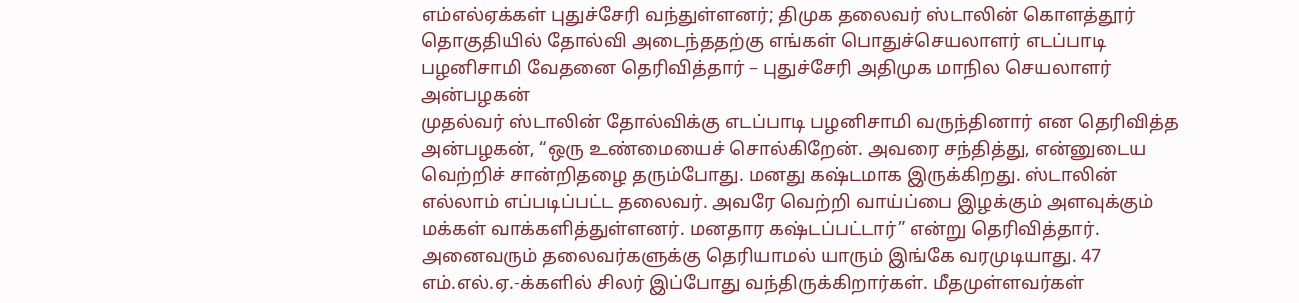எம்எல்ஏக்கள் புதுச்சேரி வந்துள்ளனர்; திமுக தலைவர் ஸ்டாலின் கொளத்தூர் தொகுதியில் தோல்வி அடைந்ததற்கு எங்கள் பொதுச்செயலாளர் எடப்பாடி பழனிசாமி வேதனை தெரிவித்தார் – புதுச்சேரி அதிமுக மாநில செயலாளர் அன்பழகன்
முதல்வர் ஸ்டாலின் தோல்விக்கு எடப்பாடி பழனிசாமி வருந்தினார் என தெரிவித்த அன்பழகன், “ஒரு உண்மையைச் சொல்கிறேன். அவரை சந்தித்து, என்னுடைய வெற்றிச் சான்றிதழை தரும்போது. மனது கஷ்டமாக இருக்கிறது. ஸ்டாலின் எல்லாம் எப்படிப்பட்ட தலைவர். அவரே வெற்றி வாய்ப்பை இழக்கும் அளவுக்கும் மக்கள் வாக்களித்துள்ளனர். மனதார கஷ்டப்பட்டார்” என்று தெரிவித்தார். அனைவரும் தலைவர்களுக்கு தெரியாமல் யாரும் இங்கே வரமுடியாது. 47 எம்.எல்.ஏ.-க்களில் சிலர் இப்போது வந்திருக்கிறார்கள். மீதமுள்ளவர்கள்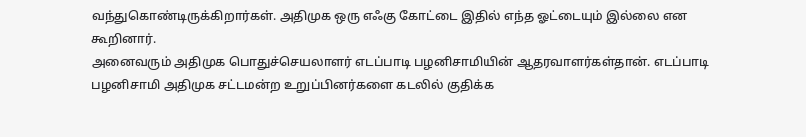வந்துகொண்டிருக்கிறார்கள். அதிமுக ஒரு எஃகு கோட்டை இதில் எந்த ஓட்டையும் இல்லை என கூறினார்.
அனைவரும் அதிமுக பொதுச்செயலாளர் எடப்பாடி பழனிசாமியின் ஆதரவாளர்கள்தான். எடப்பாடி பழனிசாமி அதிமுக சட்டமன்ற உறுப்பினர்களை கடலில் குதிக்க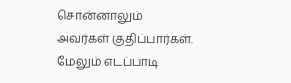சொன்னாலும் அவர்கள் குதிப்பார்கள். மேலும் எடப்பாடி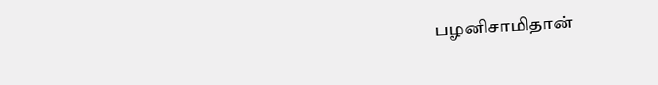பழனிசாமிதான்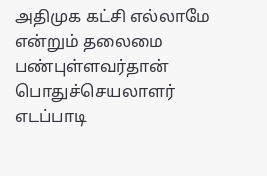அதிமுக கட்சி எல்லாமே என்றும் தலைமை பண்புள்ளவர்தான் பொதுச்செயலாளர் எடப்பாடி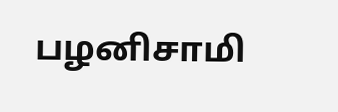பழனிசாமி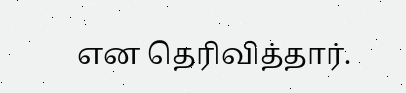என தெரிவித்தார்.